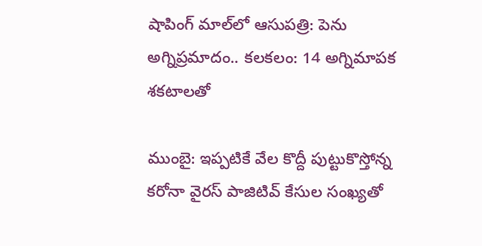షాపింగ్ మాల్‌లో ఆసుపత్రి: పెను అగ్నిప్రమాదం.. కలకలం: 14 అగ్నిమాపక శకటాలతో

ముంబై: ఇప్పటికే వేల కొద్దీ పుట్టుకొస్తోన్న కరోనా వైరస్ పాజిటివ్ కేసుల సంఖ్యతో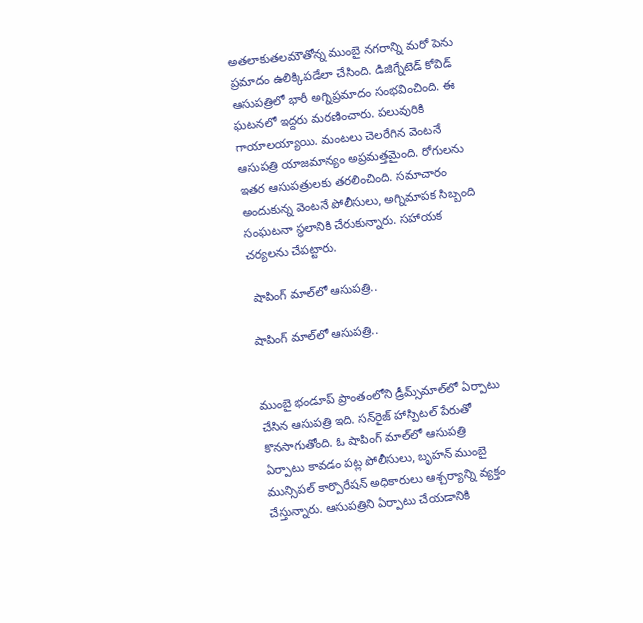అతలాకుతలమౌతోన్న ముంబై నగరాన్ని మరో పెను ప్రమాదం ఉలిక్కిపడేలా చేసింది. డిజిగ్నేటెడ్ కోవిడ్ ఆసుపత్రిలో భారీ అగ్నిప్రమాదం సంభవించింది. ఈ ఘటనలో ఇద్దరు మరణించారు. పలువురికి గాయాలయ్యాయి. మంటలు చెలరేగిన వెంటనే ఆసుపత్రి యాజమాన్యం అప్రమత్తమైంది. రోగులను ఇతర ఆసుపత్రులకు తరలించింది. సమాచారం అందుకున్న వెంటనే పోలీసులు, అగ్నిమాపక సిబ్బంది సంఘటనా స్థలానికి చేరుకున్నారు. సహాయక చర్యలను చేపట్టారు.

 షాపింగ్ మాల్‌లో ఆసుపత్రి..

షాపింగ్ మాల్‌లో ఆసుపత్రి..


ముంబై భండూప్ ప్రాంతంలోని డ్రీమ్స్‌మాల్‌లో ఏర్పాటు చేసిన ఆసుపత్రి ఇది. సన్‌రైజ్ హాస్పిటల్ పేరుతో కొనసాగుతోంది. ఓ షాపింగ్ మాల్‌లో ఆసుపత్రి ఏర్పాటు కావడం పట్ల పోలీసులు, బృహన్ ముంబై మున్సిపల్ కార్పొరేషన్ అధికారులు ఆశ్చర్యాన్ని వ్యక్తం చేస్తున్నారు. ఆసుపత్రిని ఏర్పాటు చేయడానికి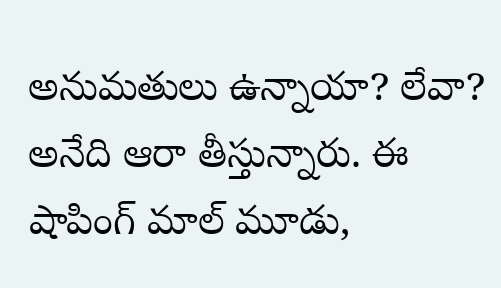అనుమతులు ఉన్నాయా? లేవా? అనేది ఆరా తీస్తున్నారు. ఈ షాపింగ్ మాల్ మూడు,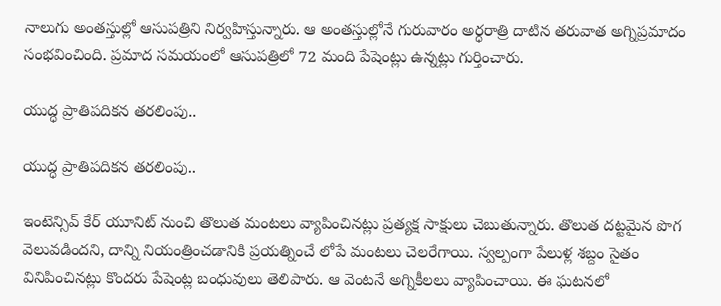నాలుగు అంతస్తుల్లో ఆసుపత్రిని నిర్వహిస్తున్నారు. ఆ అంతస్తుల్లోనే గురువారం అర్ధరాత్రి దాటిన తరువాత అగ్నిప్రమాదం సంభవించింది. ప్రమాద సమయంలో ఆసుపత్రిలో 72 మంది పేషెంట్లు ఉన్నట్లు గుర్తించారు.

యుద్ధ ప్రాతిపదికన తరలింపు..

యుద్ధ ప్రాతిపదికన తరలింపు..

ఇంటెన్సివ్ కేర్ యూనిట్ నుంచి తొలుత మంటలు వ్యాపించినట్లు ప్రత్యక్ష సాక్షులు చెబుతున్నారు. తొలుత దట్టమైన పొగ వెలువడిందని, దాన్ని నియంత్రించడానికి ప్రయత్నించే లోపే మంటలు చెలరేగాయి. స్వల్పంగా పేలుళ్ల శబ్దం సైతం వినిపించినట్లు కొందరు పేషెంట్ల బంధువులు తెలిపారు. ఆ వెంటనే అగ్నికీలలు వ్యాపించాయి. ఈ ఘటనలో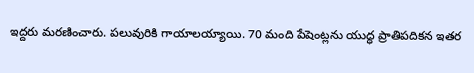ఇద్దరు మరణించారు. పలువురికి గాయాలయ్యాయి. 70 మంది పేషెంట్లను యుద్ధ ప్రాతిపదికన ఇతర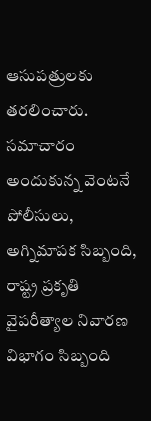ఆసుపత్రులకు తరలించారు. సమాచారం అందుకున్న వెంటనే పోలీసులు, అగ్నిమాపక సిబ్బంది, రాష్ట్ర ప్రకృతి వైపరీత్యాల నివారణ విభాగం సిబ్బంది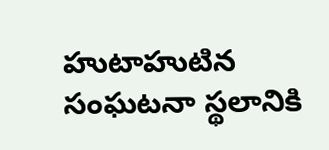హుటాహుటిన సంఘటనా స్థలానికి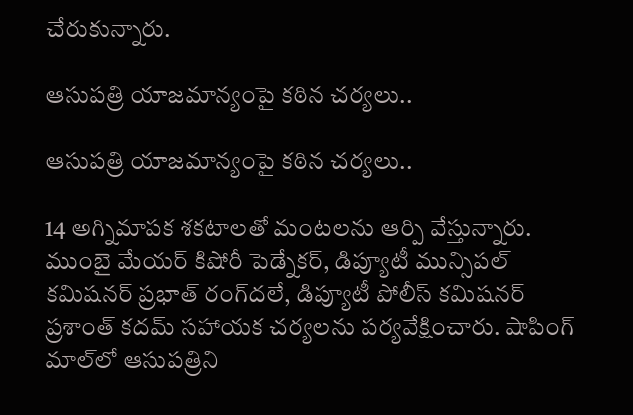చేరుకున్నారు.

ఆసుపత్రి యాజమాన్యంపై కఠిన చర్యలు..

ఆసుపత్రి యాజమాన్యంపై కఠిన చర్యలు..

14 అగ్నిమాపక శకటాలతో మంటలను ఆర్పి వేస్తున్నారు. ముంబై మేయర్ కిషోరీ పెడ్నేకర్, డిప్యూటీ మున్సిపల్ కమిషనర్ ప్రభాత్ రంగ్‌దలే, డిప్యూటీ పోలీస్ కమిషనర్ ప్రశాంత్ కదమ్ సహాయక చర్యలను పర్యవేక్షించారు. షాపింగ్ మాల్‌లో ఆసుపత్రిని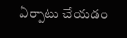ఏర్పాటు చేయడం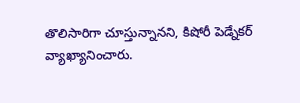తొలిసారిగా చూస్తున్నానని, కిషోరీ పెడ్నేకర్ వ్యాఖ్యానించారు.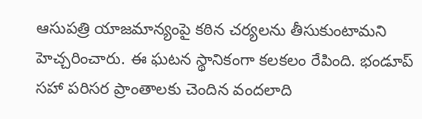ఆసుపత్రి యాజమాన్యంపై కఠిన చర్యలను తీసుకుంటామని హెచ్చరించారు. ఈ ఘటన స్థానికంగా కలకలం రేపింది. భండూప్ సహా పరిసర ప్రాంతాలకు చెందిన వందలాది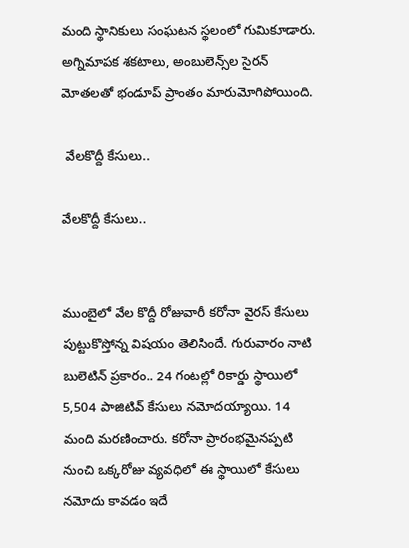మంది స్థానికులు సంఘటన స్థలంలో గుమికూడారు. అగ్నిమాపక శకటాలు, అంబులెన్స్‌ల సైరన్ మోతలతో భండూప్ ప్రాంతం మారుమోగిపోయింది.

 వేలకొద్దీ కేసులు..

వేలకొద్దీ కేసులు..


ముంబైలో వేల కొద్దీ రోజువారీ కరోనా వైరస్ కేసులు పుట్టుకొస్తోన్న విషయం తెలిసిందే. గురువారం నాటి బులెటిన్ ప్రకారం.. 24 గంటల్లో రికార్డు స్థాయిలో 5,504 పాజిటివ్ కేసులు నమోదయ్యాయి. 14 మంది మరణించారు. కరోనా ప్రారంభమైనప్పటి నుంచి ఒక్కరోజు వ్యవధిలో ఈ స్థాయిలో కేసులు నమోదు కావడం ఇదే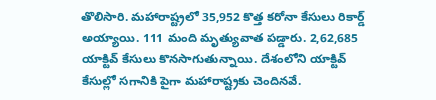తొలిసారి. మహారాష్ట్రలో 35,952 కొత్త కరోనా కేసులు రికార్డ్ అయ్యాయి. 111 మంది మృత్యువాత పడ్డారు. 2,62,685 యాక్టివ్ కేసులు కొనసాగుతున్నాయి. దేశంలోని యాక్టివ్ కేసుల్లో సగానికి పైగా మహారాష్ట్రకు చెందినవే.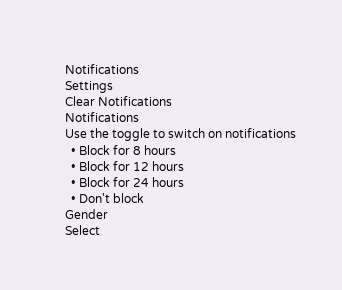Notifications
Settings
Clear Notifications
Notifications
Use the toggle to switch on notifications
  • Block for 8 hours
  • Block for 12 hours
  • Block for 24 hours
  • Don't block
Gender
Select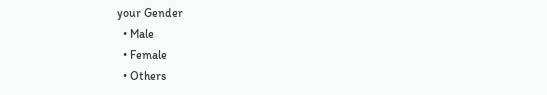your Gender
  • Male
  • Female
  • Others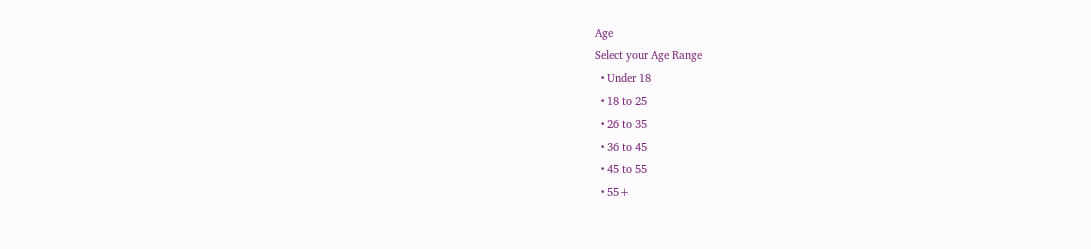Age
Select your Age Range
  • Under 18
  • 18 to 25
  • 26 to 35
  • 36 to 45
  • 45 to 55
  • 55+